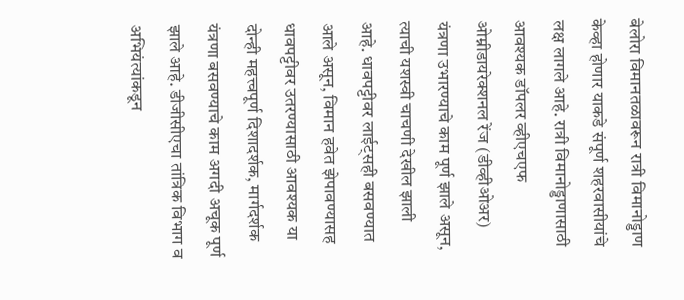बेलोरा विमानतळावरून रात्री विमानोड्डाण केव्हा होणार याकडे संपूर्ण शहरवासीयांचे लक्ष लागले आहे. रात्री विमानोड्डाणासाठी आवश्यक डॉपलर व्हीएचएफ ओम्नीडायरेक्शनल रेंज (डीव्हीओअर) यंत्रणा उभारण्याचे काम पूर्ण झाले असून, त्याची यशस्वी चाचणी देखील झाली आहे. धावपट्टीवर लाईट्सही बसवण्यात आले असून, विमान हवेत झेपावण्यासह धावपट्टीवर उतरण्यासाठी आवश्यक या दोन्ही महत्त्वपूर्ण दिशादर्शक, मार्गदर्शक यंत्रणा बसवण्याचे काम अगदी अचूक पूर्ण झाले आहे. डीजीसीएचा तांत्रिक विभाग व अभियंत्यांकडून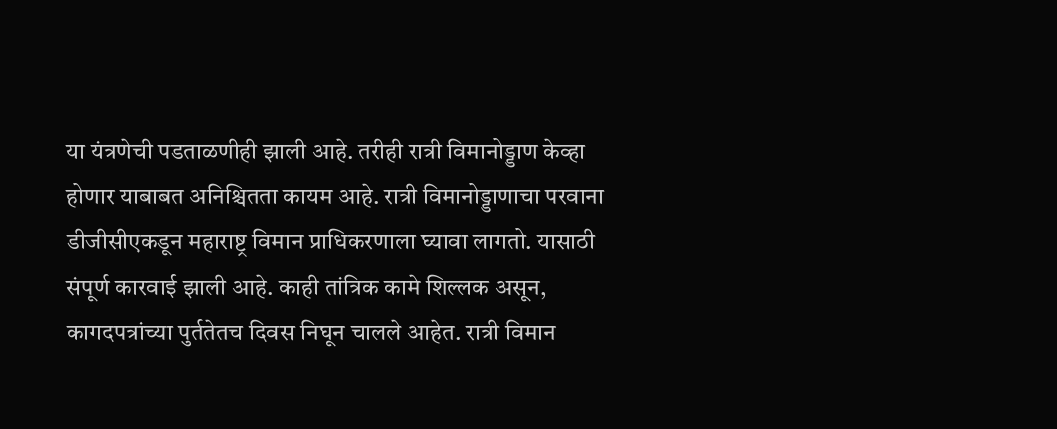या यंत्रणेची पडताळणीही झाली आहे. तरीही रात्री विमानोड्डाण केव्हा होणार याबाबत अनिश्चितता कायम आहे. रात्री विमानोड्डाणाचा परवाना डीजीसीएकडून महाराष्ट्र विमान प्राधिकरणाला घ्यावा लागतो. यासाठी संपूर्ण कारवाई झाली आहे. काही तांत्रिक कामे शिल्लक असून, कागदपत्रांच्या पुर्ततेतच दिवस निघून चालले आहेत. रात्री विमान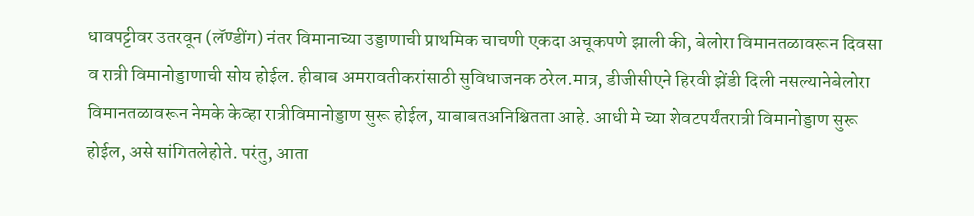धावपट्टीवर उतरवून (लॅण्डींग) नंतर विमानाच्या उड्डाणाची प्राथमिक चाचणी एकदा अचूकपणे झाली की, बेलोरा विमानतळावरून दिवसा व रात्री विमानोड्डाणाची सोय होईल. हीबाब अमरावतीकरांसाठी सुविधाजनक ठरेल.मात्र, डीजीसीएने हिरवी झेंडी दिली नसल्यानेबेलोरा विमानतळावरून नेमके केव्हा रात्रीविमानोड्डाण सुरू होईल, याबाबतअनिश्चितता आहे. आधी मे च्या शेवटपर्यंतरात्री विमानोड्डाण सुरू होईल, असे सांगितलेहोते. परंतु, आता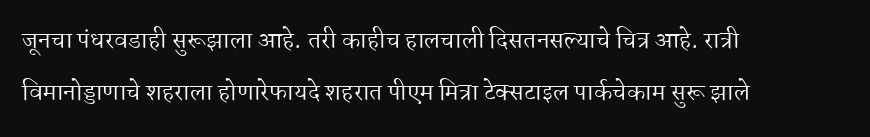जूनचा पंधरवडाही सुरूझाला आहे. तरी काहीच हालचाली दिसतनसल्याचे चित्र आहे. रात्री विमानोड्डाणाचे शहराला होणारेफायदे शहरात पीएम मित्रा टेक्सटाइल पार्कचेकाम सुरू झाले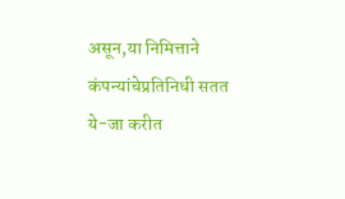असून,या निमित्ताने कंपन्यांचेप्रतिनिधी सतत ये-जा करीत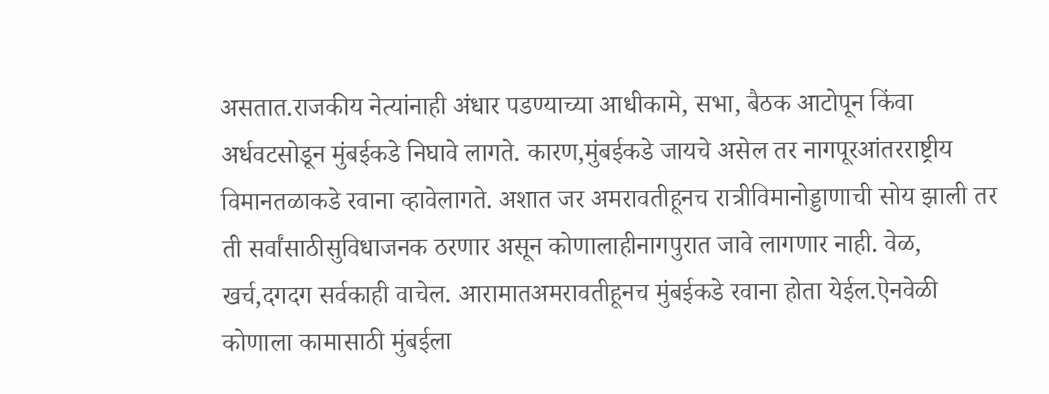असतात.राजकीय नेत्यांनाही अंधार पडण्याच्या आधीकामे, सभा, बैठक आटोपून किंवा अर्धवटसोडून मुंबईकडे निघावे लागते. कारण,मुंबईकडे जायचे असेल तर नागपूरआंतरराष्ट्रीय विमानतळाकडे रवाना व्हावेलागते. अशात जर अमरावतीहूनच रात्रीविमानोड्डाणाची सोय झाली तर ती सर्वांसाठीसुविधाजनक ठरणार असून कोणालाहीनागपुरात जावे लागणार नाही. वेळ, खर्च,दगदग सर्वकाही वाचेल. आरामातअमरावतीहूनच मुंबईकडे रवाना होता येईल.ऐनवेळी कोणाला कामासाठी मुंबईला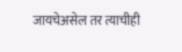जायचेअसेल तर त्याचीही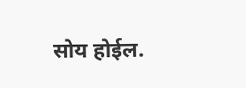सोय होईल.